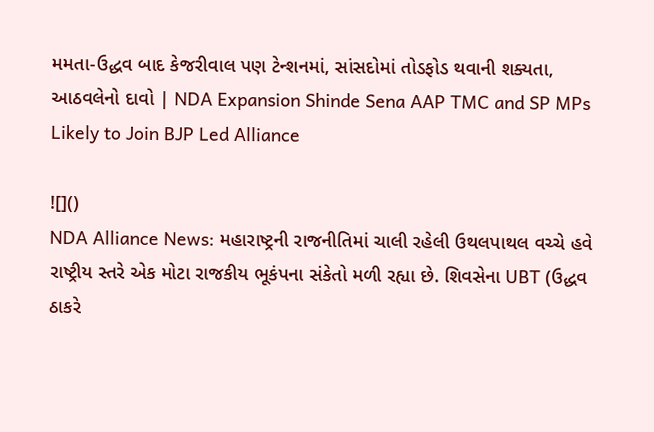મમતા-ઉદ્ધવ બાદ કેજરીવાલ પણ ટેન્શનમાં, સાંસદોમાં તોડફોડ થવાની શક્યતા, આઠવલેનો દાવો | NDA Expansion Shinde Sena AAP TMC and SP MPs Likely to Join BJP Led Alliance

![]()
NDA Alliance News: મહારાષ્ટ્રની રાજનીતિમાં ચાલી રહેલી ઉથલપાથલ વચ્ચે હવે રાષ્ટ્રીય સ્તરે એક મોટા રાજકીય ભૂકંપના સંકેતો મળી રહ્યા છે. શિવસેના UBT (ઉદ્ધવ ઠાકરે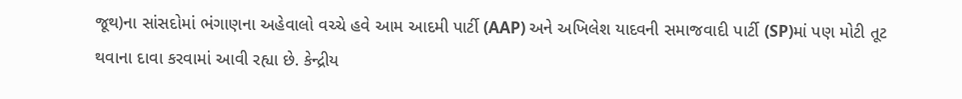જૂથ)ના સાંસદોમાં ભંગાણના અહેવાલો વચ્ચે હવે આમ આદમી પાર્ટી (AAP) અને અખિલેશ યાદવની સમાજવાદી પાર્ટી (SP)માં પણ મોટી તૂટ થવાના દાવા કરવામાં આવી રહ્યા છે. કેન્દ્રીય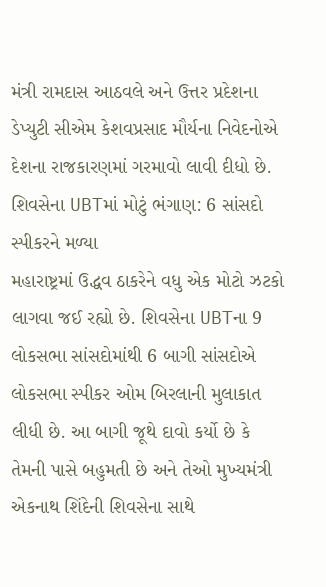મંત્રી રામદાસ આઠવલે અને ઉત્તર પ્રદેશના ડેપ્યુટી સીએમ કેશવપ્રસાદ મૌર્યના નિવેદનોએ દેશના રાજકારણમાં ગરમાવો લાવી દીધો છે.
શિવસેના UBTમાં મોટું ભંગાણ: 6 સાંસદો સ્પીકરને મળ્યા
મહારાષ્ટ્રમાં ઉદ્ધવ ઠાકરેને વધુ એક મોટો ઝટકો લાગવા જઈ રહ્યો છે. શિવસેના UBTના 9 લોકસભા સાંસદોમાંથી 6 બાગી સાંસદોએ લોકસભા સ્પીકર ઓમ બિરલાની મુલાકાત લીધી છે. આ બાગી જૂથે દાવો કર્યો છે કે તેમની પાસે બહુમતી છે અને તેઓ મુખ્યમંત્રી એકનાથ શિંદેની શિવસેના સાથે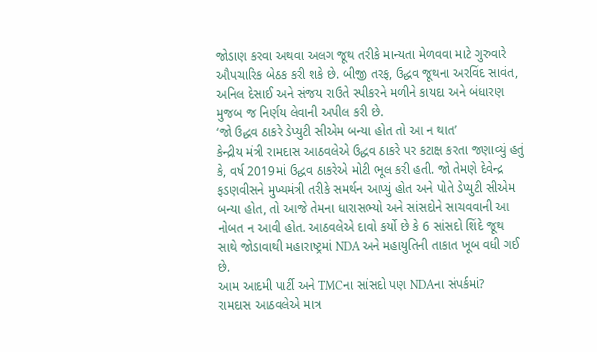જોડાણ કરવા અથવા અલગ જૂથ તરીકે માન્યતા મેળવવા માટે ગુરુવારે ઔપચારિક બેઠક કરી શકે છે. બીજી તરફ, ઉદ્ધવ જૂથના અરવિંદ સાવંત, અનિલ દેસાઈ અને સંજય રાઉતે સ્પીકરને મળીને કાયદા અને બંધારણ મુજબ જ નિર્ણય લેવાની અપીલ કરી છે.
‘જો ઉદ્ધવ ઠાકરે ડેપ્યુટી સીએમ બન્યા હોત તો આ ન થાત’
કેન્દ્રીય મંત્રી રામદાસ આઠવલેએ ઉદ્ધવ ઠાકરે પર કટાક્ષ કરતા જણાવ્યું હતું કે, વર્ષ 2019માં ઉદ્ધવ ઠાકરેએ મોટી ભૂલ કરી હતી. જો તેમણે દેવેન્દ્ર ફડણવીસને મુખ્યમંત્રી તરીકે સમર્થન આપ્યું હોત અને પોતે ડેપ્યુટી સીએમ બન્યા હોત, તો આજે તેમના ધારાસભ્યો અને સાંસદોને સાચવવાની આ નોબત ન આવી હોત. આઠવલેએ દાવો કર્યો છે કે 6 સાંસદો શિંદે જૂથ સાથે જોડાવાથી મહારાષ્ટ્રમાં NDA અને મહાયુતિની તાકાત ખૂબ વધી ગઈ છે.
આમ આદમી પાર્ટી અને TMCના સાંસદો પણ NDAના સંપર્કમાં?
રામદાસ આઠવલેએ માત્ર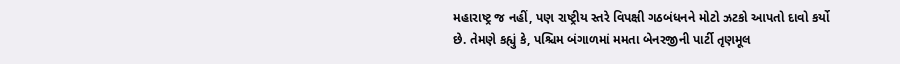મહારાષ્ટ્ર જ નહીં, પણ રાષ્ટ્રીય સ્તરે વિપક્ષી ગઠબંધનને મોટો ઝટકો આપતો દાવો કર્યો છે. તેમણે કહ્યું કે, પશ્ચિમ બંગાળમાં મમતા બેનરજીની પાર્ટી તૃણમૂલ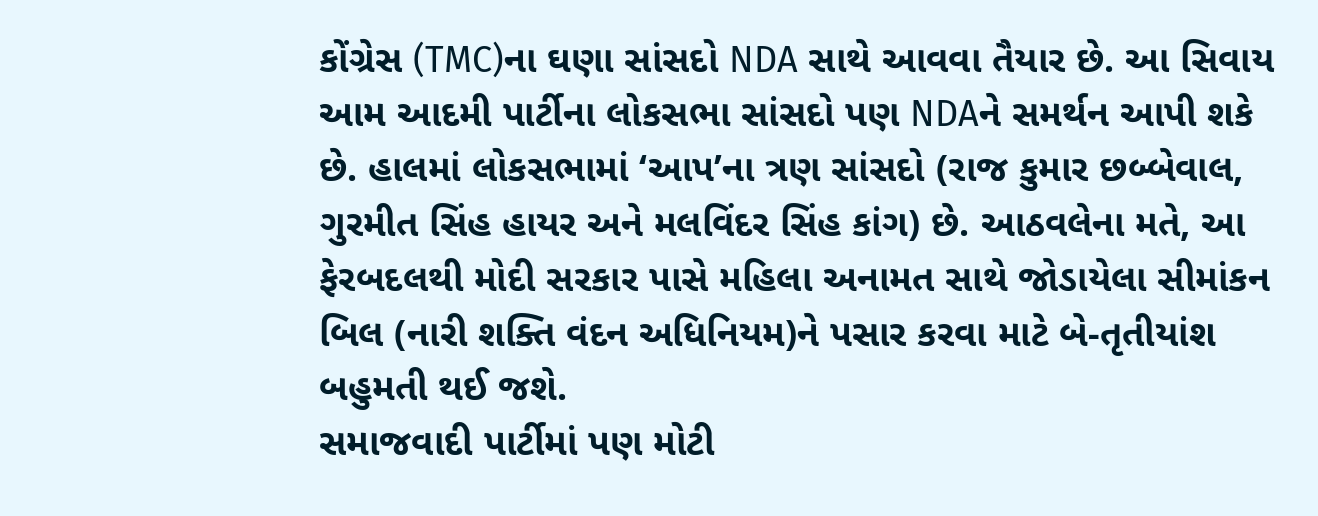કોંગ્રેસ (TMC)ના ઘણા સાંસદો NDA સાથે આવવા તૈયાર છે. આ સિવાય આમ આદમી પાર્ટીના લોકસભા સાંસદો પણ NDAને સમર્થન આપી શકે છે. હાલમાં લોકસભામાં ‘આપ’ના ત્રણ સાંસદો (રાજ કુમાર છબ્બેવાલ, ગુરમીત સિંહ હાયર અને મલવિંદર સિંહ કાંગ) છે. આઠવલેના મતે, આ ફેરબદલથી મોદી સરકાર પાસે મહિલા અનામત સાથે જોડાયેલા સીમાંકન બિલ (નારી શક્તિ વંદન અધિનિયમ)ને પસાર કરવા માટે બે-તૃતીયાંશ બહુમતી થઈ જશે.
સમાજવાદી પાર્ટીમાં પણ મોટી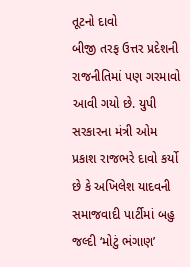તૂટનો દાવો
બીજી તરફ ઉત્તર પ્રદેશની રાજનીતિમાં પણ ગરમાવો આવી ગયો છે. યુપી સરકારના મંત્રી ઓમ પ્રકાશ રાજભરે દાવો કર્યો છે કે અખિલેશ યાદવની સમાજવાદી પાર્ટીમાં બહુ જલ્દી ‘મોટું ભંગાણ’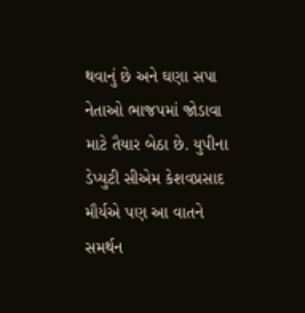થવાનું છે અને ઘણા સપા નેતાઓ ભાજપમાં જોડાવા માટે તૈયાર બેઠા છે. યુપીના ડેપ્યુટી સીએમ કેશવપ્રસાદ મૌર્યએ પણ આ વાતને સમર્થન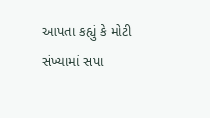આપતા કહ્યું કે મોટી સંખ્યામાં સપા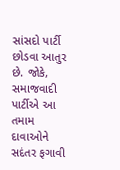સાંસદો પાર્ટી છોડવા આતુર છે. જોકે, સમાજવાદી પાર્ટીએ આ તમામ દાવાઓને સદંતર ફગાવી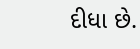દીધા છે.